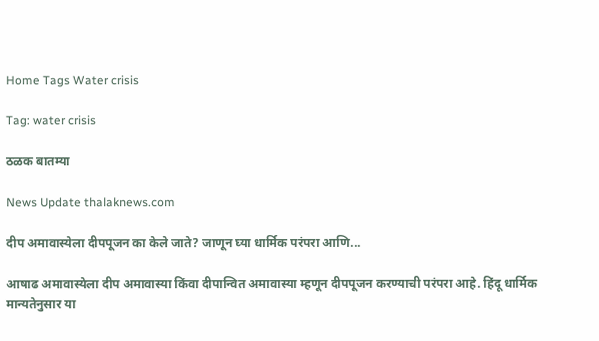Home Tags Water crisis

Tag: water crisis

ठळक बातम्या

News Update thalaknews.com

दीप अमावास्येला दीपपूजन का केले जाते? जाणून घ्या धार्मिक परंपरा आणि...

आषाढ अमावास्येला दीप अमावास्या किंवा दीपान्वित अमावास्या म्हणून दीपपूजन करण्याची परंपरा आहे. हिंदू धार्मिक मान्यतेनुसार या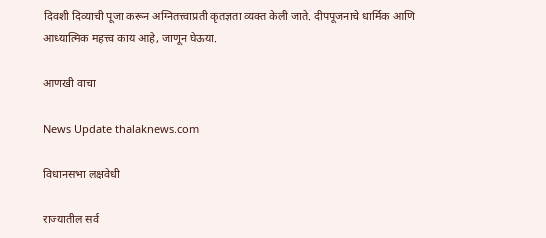दिवशी दिव्याची पूजा करून अग्नितत्त्वाप्रती कृतज्ञता व्यक्त केली जाते. दीपपूजनाचे धार्मिक आणि आध्यात्मिक महत्त्व काय आहे, जाणून घेऊया.

आणखी वाचा

News Update thalaknews.com

विधानसभा लक्षवेधी

राज्यातील सर्व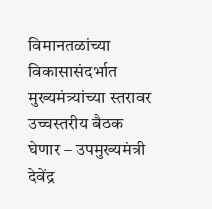विमानतळांच्या विकासासंदर्भात मुख्यमंत्र्यांच्या स्तरावर उच्चस्तरीय बैठक घेणार – उपमुख्यमंत्री देवेंद्र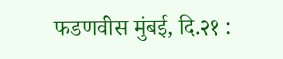फडणवीस मुंबई, दि.२१ :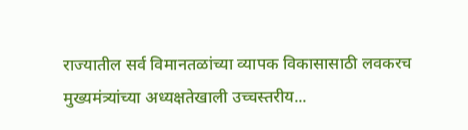राज्यातील सर्व विमानतळांच्या व्यापक विकासासाठी लवकरच मुख्यमंत्र्यांच्या अध्यक्षतेखाली उच्चस्तरीय...